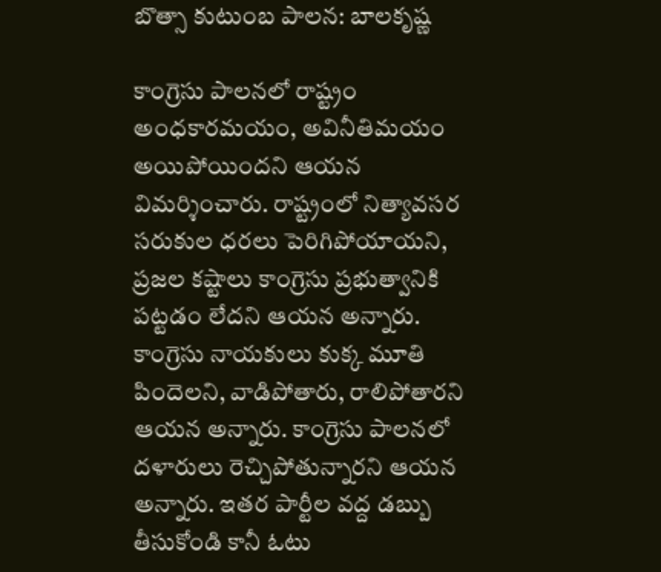బొత్సా కుటుంబ పాలన: బాలకృష్ణ

కాంగ్రెసు పాలనలో రాష్ట్రం అంధకారమయం, అవినీతిమయం అయిపోయిందని ఆయన విమర్శించారు. రాష్ట్రంలో నిత్యావసర సరుకుల ధరలు పెరిగిపోయాయని, ప్రజల కష్టాలు కాంగ్రెసు ప్రభుత్వానికి పట్టడం లేదని ఆయన అన్నారు. కాంగ్రెసు నాయకులు కుక్క మూతి పిందెలని, వాడిపోతారు, రాలిపోతారని ఆయన అన్నారు. కాంగ్రెసు పాలనలో దళారులు రెచ్చిపోతున్నారని ఆయన అన్నారు. ఇతర పార్టీల వద్ద డబ్బు తీసుకోండి కానీ ఓటు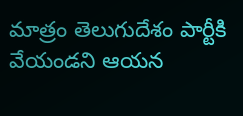మాత్రం తెలుగుదేశం పార్టీకి వేయండని ఆయన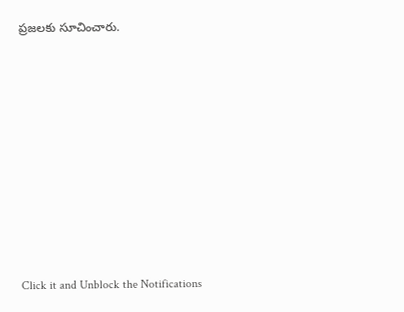ప్రజలకు సూచించారు.












Click it and Unblock the Notifications